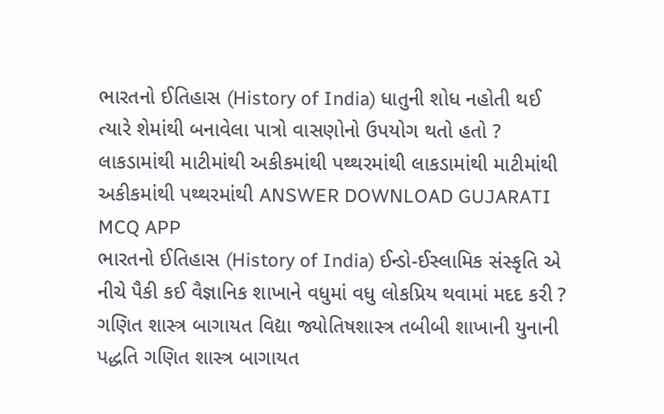ભારતનો ઈતિહાસ (History of India) ધાતુની શોધ નહોતી થઈ ત્યારે શેમાંથી બનાવેલા પાત્રો વાસણોનો ઉપયોગ થતો હતો ? લાકડામાંથી માટીમાંથી અકીકમાંથી પથ્થરમાંથી લાકડામાંથી માટીમાંથી અકીકમાંથી પથ્થરમાંથી ANSWER DOWNLOAD GUJARATI MCQ APP
ભારતનો ઈતિહાસ (History of India) ઈન્ડો-ઈસ્લામિક સંસ્કૃતિ એ નીચે પૈકી કઈ વૈજ્ઞાનિક શાખાને વધુમાં વધુ લોકપ્રિય થવામાં મદદ કરી ? ગણિત શાસ્ત્ર બાગાયત વિદ્યા જ્યોતિષશાસ્ત્ર તબીબી શાખાની યુનાની પદ્ધતિ ગણિત શાસ્ત્ર બાગાયત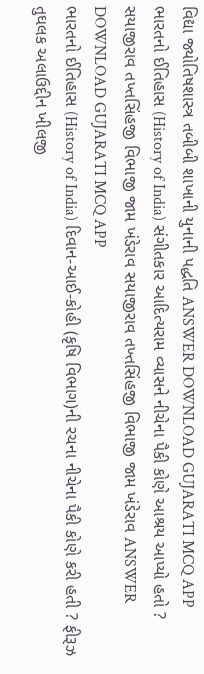વિદ્યા જ્યોતિષશાસ્ત્ર તબીબી શાખાની યુનાની પદ્ધતિ ANSWER DOWNLOAD GUJARATI MCQ APP
ભારતનો ઈતિહાસ (History of India) સંગીતકાર આદિત્યરામ વ્યાસને નીચેના પૈકી કોણે આશ્રય આપ્યો હતો ? સયાજીરાવ તખ્તસિંહજી વિભાજી જામ ખંડેરાવ સયાજીરાવ તખ્તસિંહજી વિભાજી જામ ખંડેરાવ ANSWER DOWNLOAD GUJARATI MCQ APP
ભારતનો ઈતિહાસ (History of India) દિવાન-આઈ-કોહી (કૃષિ વિભાગ)ની રચના નીચેના પૈકી કોણે કરી હતી ? ફીરૂઝ તુઘલક અલાઉદ્દીન ખીલજી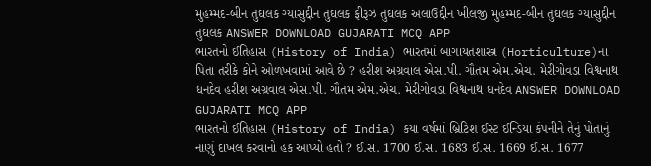મુહમ્મદ-બીન તુઘલક ગ્યાસુદ્દીન તુઘલક ફીરૂઝ તુઘલક અલાઉદ્દીન ખીલજી મુહમ્મદ-બીન તુઘલક ગ્યાસુદ્દીન તુઘલક ANSWER DOWNLOAD GUJARATI MCQ APP
ભારતનો ઈતિહાસ (History of India) ભારતમાં બાગાયતશાસ્ત્ર (Horticulture)ના પિતા તરીકે કોને ઓળખવામાં આવે છે ? હરીશ અગ્રવાલ એસ.પી. ગૌતમ એમ.એચ. મેરીગોવડા વિશ્વનાથ ધનદેવ હરીશ અગ્રવાલ એસ.પી. ગૌતમ એમ.એચ. મેરીગોવડા વિશ્વનાથ ધનદેવ ANSWER DOWNLOAD GUJARATI MCQ APP
ભારતનો ઈતિહાસ (History of India) કયા વર્ષમાં બ્રિટિશ ઈસ્ટ ઈન્ડિયા કંપનીને તેનું પોતાનું નાણું દાખલ કરવાનો હક આપ્યો હતો ? ઈ.સ. 1700 ઈ.સ. 1683 ઈ.સ. 1669 ઈ.સ. 1677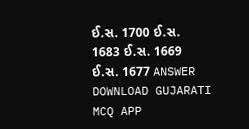ઈ.સ. 1700 ઈ.સ. 1683 ઈ.સ. 1669 ઈ.સ. 1677 ANSWER DOWNLOAD GUJARATI MCQ APP